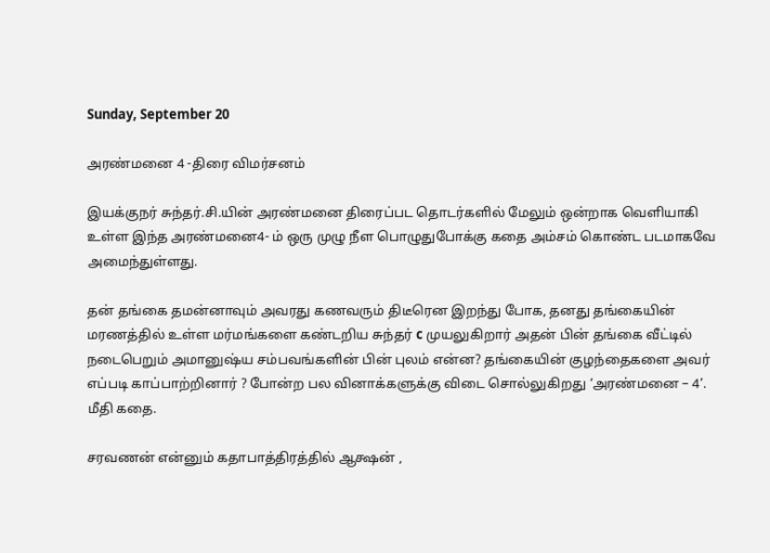Sunday, September 20

அரண்மனை 4 -திரை விமர்சனம்

இயக்குநர் சுந்தர்.சி.யின் அரண்மனை திரைப்பட தொடர்களில் மேலும் ஒன்றாக வெளியாகி உள்ள இந்த அரண்மனை4- ம் ஒரு முழு நீள பொழுதுபோக்கு கதை அம்சம் கொண்ட படமாகவே அமைந்துள்ளது.

தன் தங்கை தமன்னாவும் அவரது கணவரும் திடீரென இறந்து போக, தனது தங்கையின் மரணத்தில் உள்ள மர்மங்களை கண்டறிய சுந்தர் c முயலுகிறார் அதன் பின் தங்கை வீட்டில் நடைபெறும் அமானுஷ்ய சம்பவங்களின் பின் புலம் என்ன? தங்கையின் குழந்தைகளை அவர் எப்படி காப்பாற்றினார் ? போன்ற பல வினாக்களுக்கு விடை சொல்லுகிறது ‘அரண்மனை – 4’. மீதி கதை.

சரவணன் என்னும் கதாபாத்திரத்தில் ஆக்ஷன் ,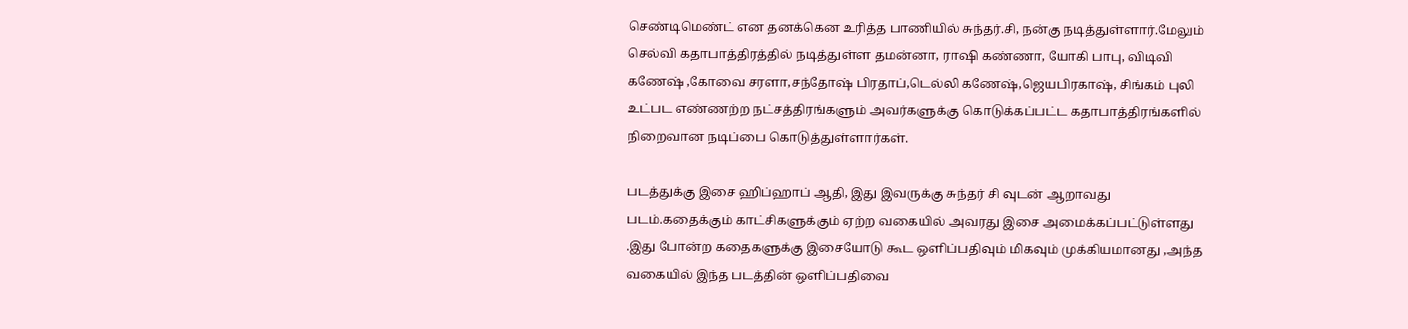செண்டிமெண்ட் என தனக்கென உரித்த பாணியில் சுந்தர்.சி, நன்கு நடித்துள்ளார்.மேலும் செல்வி கதாபாத்திரத்தில் நடித்துள்ள தமன்னா, ராஷி கண்ணா, யோகி பாபு, விடிவி கணேஷ் ,கோவை சரளா,சந்தோஷ் பிரதாப்,டெல்லி கணேஷ்,ஜெயபிரகாஷ், சிங்கம் புலி உட்பட எண்ணற்ற நட்சத்திரங்களும் அவர்களுக்கு கொடுக்கப்பட்ட கதாபாத்திரங்களில் நிறைவான நடிப்பை கொடுத்துள்ளார்கள்.

படத்துக்கு இசை ஹிப்ஹாப் ஆதி, இது இவருக்கு சுந்தர் சி வுடன் ஆறாவது படம்.கதைக்கும் காட்சிகளுக்கும் ஏற்ற வகையில் அவரது இசை அமைக்கப்பட்டுள்ளது .இது போன்ற கதைகளுக்கு இசையோடு கூட ஒளிப்பதிவும் மிகவும் முக்கியமானது ,அந்த வகையில் இந்த படத்தின் ஒளிப்பதிவை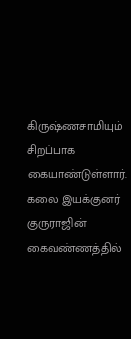கிருஷ்ணசாமியும் சிறப்பாக கையாண்டுள்ளார். கலை இயக்குனர் குருராஜின் கைவண்ணத்தில்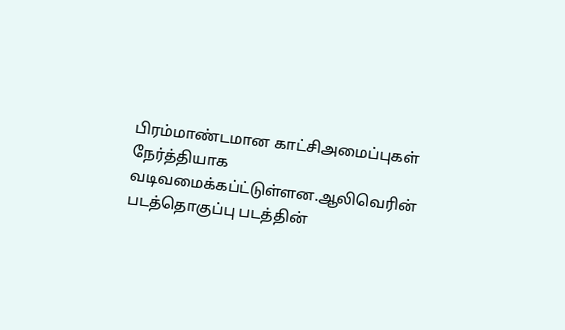பிரம்மாண்டமான காட்சிஅமைப்புகள் நேர்த்தியாக வடிவமைக்கப்ட்டுள்ளன.ஆலிவெரின் படத்தொகுப்பு படத்தின்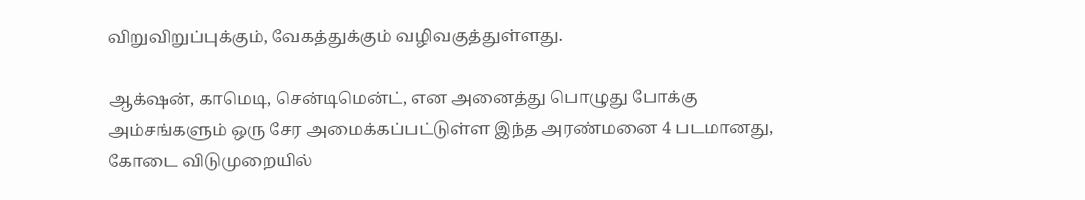விறுவிறுப்புக்கும், வேகத்துக்கும் வழிவகுத்துள்ளது.

ஆக்‌ஷன், காமெடி, சென்டிமென்ட், என அனைத்து பொழுது போக்கு அம்சங்களும் ஒரு சேர அமைக்கப்பட்டுள்ள இந்த அரண்மனை 4 படமானது, கோடை விடுமுறையில்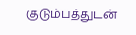குடும்பத்துடன்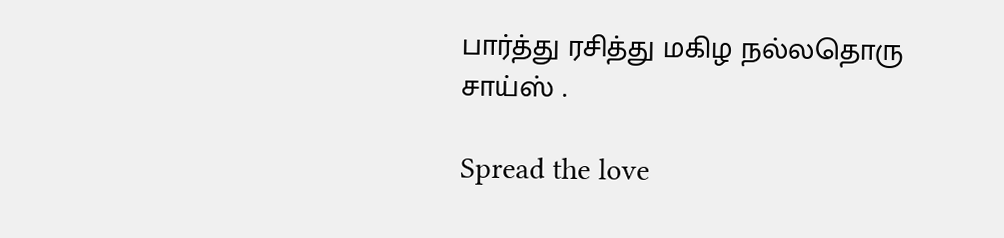பார்த்து ரசித்து மகிழ நல்லதொரு சாய்ஸ் .

Spread the love